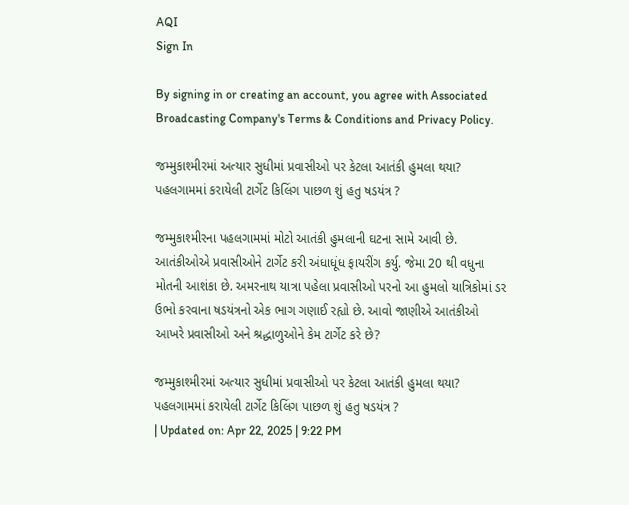AQI
Sign In

By signing in or creating an account, you agree with Associated Broadcasting Company's Terms & Conditions and Privacy Policy.

જમ્મુકાશ્મીરમાં અત્યાર સુધીમાં પ્રવાસીઓ પર કેટલા આતંકી હુમલા થયા? પહલગામમાં કરાયેલી ટાર્ગેટ કિલિંગ પાછળ શું હતુ ષડયંત્ર ?

જમ્મુકાશ્મીરના પહલગામમાં મોટો આતંકી હુમલાની ઘટના સામે આવી છે. આતંકીઓએ પ્રવાસીઓને ટાર્ગેટ કરી અંધાધૂંધ ફાયરીંગ કર્યુ. જેમા 20 થી વધુના મોતની આશંકા છે. અમરનાથ યાત્રા પહેલા પ્રવાસીઓ પરનો આ હુમલો યાત્રિકોમાં ડર ઉભો કરવાના ષડયંત્રનો એક ભાગ ગણાઈ રહ્યો છે. આવો જાણીએ આતંકીઓ આખરે પ્રવાસીઓ અને શ્રદ્ધાળુઓને કેમ ટાર્ગેટ કરે છે?

જમ્મુકાશ્મીરમાં અત્યાર સુધીમાં પ્રવાસીઓ પર કેટલા આતંકી હુમલા થયા? પહલગામમાં કરાયેલી ટાર્ગેટ કિલિંગ પાછળ શું હતુ ષડયંત્ર ?
| Updated on: Apr 22, 2025 | 9:22 PM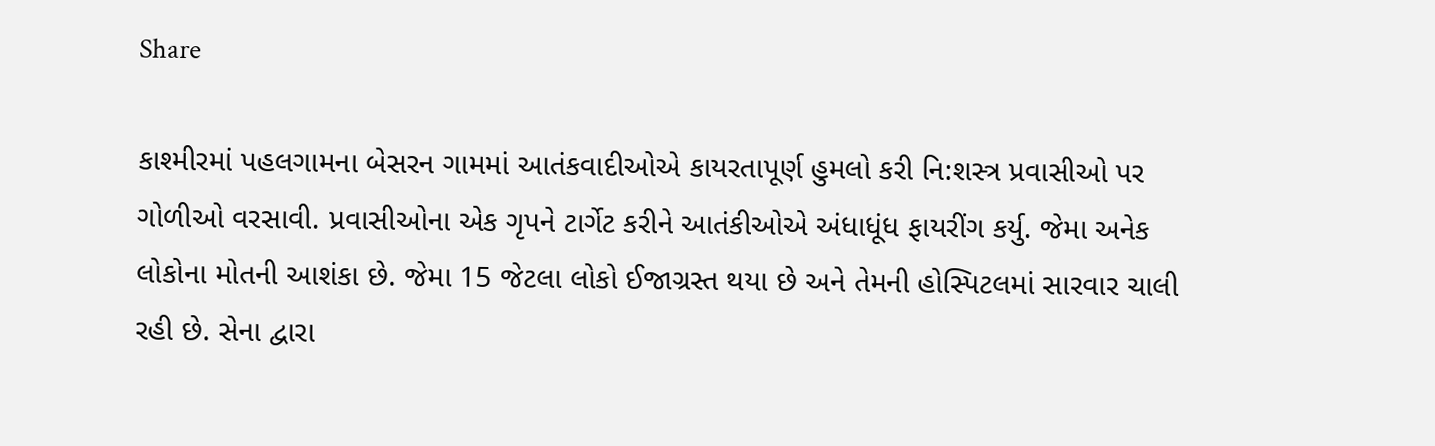Share

કાશ્મીરમાં પહલગામના બેસરન ગામમાં આતંકવાદીઓએ કાયરતાપૂર્ણ હુમલો કરી નિ:શસ્ત્ર પ્રવાસીઓ પર ગોળીઓ વરસાવી. પ્રવાસીઓના એક ગૃપને ટાર્ગેટ કરીને આતંકીઓએ અંધાધૂંધ ફાયરીંગ કર્યુ. જેમા અનેક લોકોના મોતની આશંકા છે. જેમા 15 જેટલા લોકો ઈજાગ્રસ્ત થયા છે અને તેમની હોસ્પિટલમાં સારવાર ચાલી રહી છે. સેના દ્વારા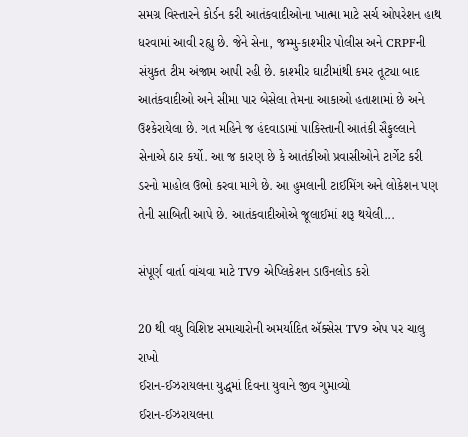સમગ્ર વિસ્તારને કોર્ડન કરી આતંકવાદીઓના ખાત્મા માટે સર્ચ ઓપરેશન હાથ ધરવામાં આવી રહ્યુ છે. જેને સેના, જમ્મુ-કાશ્મીર પોલીસ અને CRPFની સંયુકત ટીમ અંજામ આપી રહી છે. કાશ્મીર ઘાટીમાંથી કમર તૂટ્યા બાદ આતંકવાદીઓ અને સીમા પાર બેસેલા તેમના આકાઓ હતાશામાં છે અને ઉશ્કેરાયેલા છે. ગત મહિને જ હંદવાડામાં પાકિસ્તાની આતંકી સૈફુલ્લાને સેનાએ ઠાર કર્યો. આ જ કારણ છે કે આતંકીઓ પ્રવાસીઓને ટાર્ગેટ કરી ડરનો માહોલ ઉભો કરવા માગે છે. આ હુમલાની ટાઈમિંગ અને લોકેશન પણ તેની સાબિતી આપે છે. આતંકવાદીઓએ જૂલાઈમાં શરૂ થયેલી...

સંપૂર્ણ વાર્તા વાંચવા માટે TV9 એપ્લિકેશન ડાઉનલોડ કરો

20 થી વધુ વિશિષ્ટ સમાચારોની અમર્યાદિત ઍક્સેસ TV9 એપ પર ચાલુ રાખો
ઈરાન-ઈઝરાયલના યુદ્ધમાં દિવના યુવાને જીવ ગુમાવ્યો
ઈરાન-ઈઝરાયલના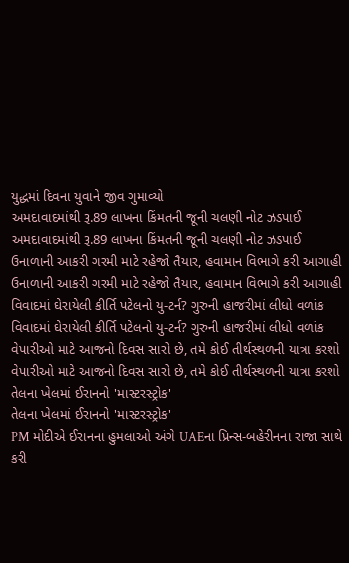યુદ્ધમાં દિવના યુવાને જીવ ગુમાવ્યો
અમદાવાદમાંથી રૂ.89 લાખના કિંમતની જૂની ચલણી નોટ ઝડપાઈ
અમદાવાદમાંથી રૂ.89 લાખના કિંમતની જૂની ચલણી નોટ ઝડપાઈ
ઉનાળાની આકરી ગરમી માટે રહેજો તૈયાર, હવામાન વિભાગે કરી આગાહી
ઉનાળાની આકરી ગરમી માટે રહેજો તૈયાર, હવામાન વિભાગે કરી આગાહી
વિવાદમાં ઘેરાયેલી કીર્તિ પટેલનો યુ-ટર્ન? ગુરુની હાજરીમાં લીધો વળાંક
વિવાદમાં ઘેરાયેલી કીર્તિ પટેલનો યુ-ટર્ન? ગુરુની હાજરીમાં લીધો વળાંક
વેપારીઓ માટે આજનો દિવસ સારો છે, તમે કોઈ તીર્થસ્થળની યાત્રા કરશો
વેપારીઓ માટે આજનો દિવસ સારો છે, તમે કોઈ તીર્થસ્થળની યાત્રા કરશો
તેલના ખેલમાં ઈરાનનો 'માસ્ટરસ્ટ્રોક'
તેલના ખેલમાં ઈરાનનો 'માસ્ટરસ્ટ્રોક'
PM મોદીએ ઈરાનના હુમલાઓ અંગે UAEના પ્રિન્સ-બહેરીનના રાજા સાથે કરી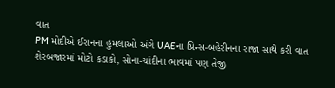વાત
PM મોદીએ ઈરાનના હુમલાઓ અંગે UAEના પ્રિન્સ-બહેરીનના રાજા સાથે કરી વાત
શેરબજારમાં મોટો કડાકો, સોના-ચાંદીના ભાવમાં પણ તેજી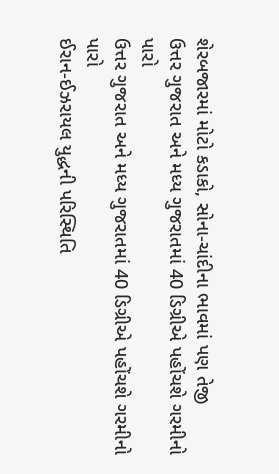શેરબજારમાં મોટો કડાકો, સોના-ચાંદીના ભાવમાં પણ તેજી
ઉત્તર ગુજરાત અને મધ્ય ગુજરાતમાં 40 ડિગ્રીએ પહોંચશે ગરમીનો પારો
ઉત્તર ગુજરાત અને મધ્ય ગુજરાતમાં 40 ડિગ્રીએ પહોંચશે ગરમીનો પારો
ઈરાન-ઈઝરાયલ યુદ્ધની પરિસ્થિતિ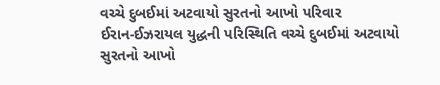વચ્ચે દુબઈમાં અટવાયો સુરતનો આખો પરિવાર
ઈરાન-ઈઝરાયલ યુદ્ધની પરિસ્થિતિ વચ્ચે દુબઈમાં અટવાયો સુરતનો આખો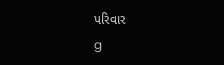પરિવાર
g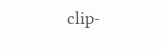clip-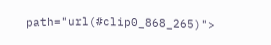path="url(#clip0_868_265)">